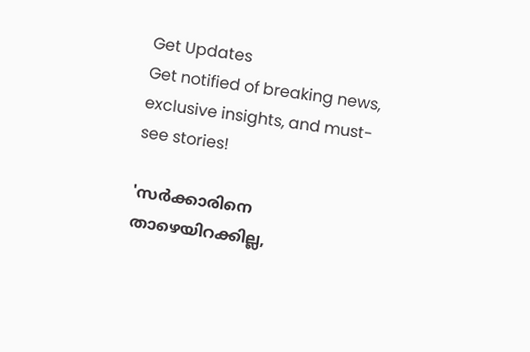Get Updates
Get notified of breaking news, exclusive insights, and must-see stories!

'സര്‍ക്കാരിനെ താഴെയിറക്കില്ല,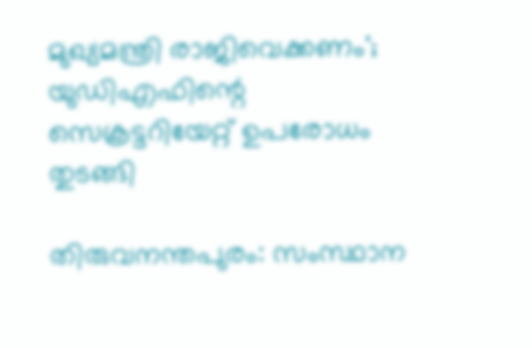മുഖ്യമന്ത്രി രാജിവെക്കണം'; യുഡിഎഫിന്റെ സെക്രട്ടറിയേറ്റ് ഉപരോധം തുടങ്ങി

തിരുവനന്തപുരം: സംസ്ഥാന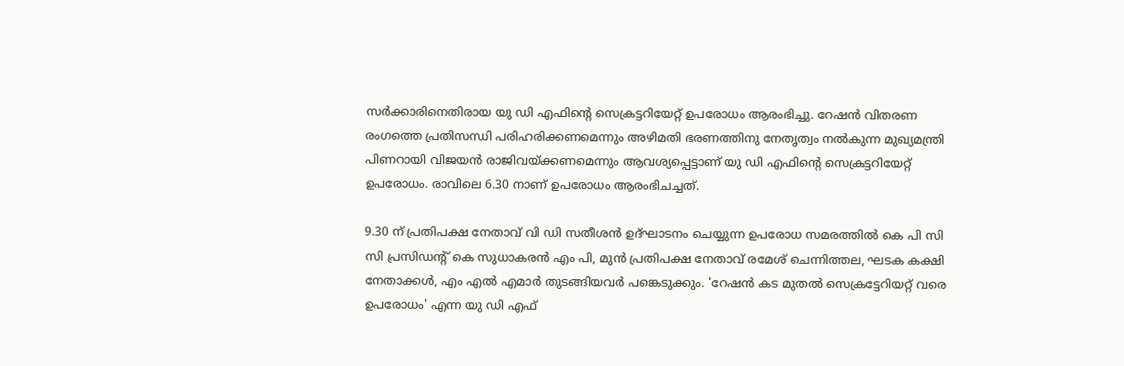സര്‍ക്കാരിനെതിരായ യു ഡി എഫിന്റെ സെക്രട്ടറിയേറ്റ് ഉപരോധം ആരംഭിച്ചു. റേഷന്‍ വിതരണ രംഗത്തെ പ്രതിസന്ധി പരിഹരിക്കണമെന്നും അഴിമതി ഭരണത്തിനു നേതൃത്വം നല്‍കുന്ന മുഖ്യമന്ത്രി പിണറായി വിജയന്‍ രാജിവയ്ക്കണമെന്നും ആവശ്യപ്പെട്ടാണ് യു ഡി എഫിന്റെ സെക്രട്ടറിയേറ്റ് ഉപരോധം. രാവിലെ 6.30 നാണ് ഉപരോധം ആരംഭിചച്ചത്.

9.30 ന് പ്രതിപക്ഷ നേതാവ് വി ഡി സതീശന്‍ ഉദ്ഘാടനം ചെയ്യുന്ന ഉപരോധ സമരത്തില്‍ കെ പി സി സി പ്രസിഡന്റ് കെ സുധാകരന്‍ എം പി, മുന്‍ പ്രതിപക്ഷ നേതാവ് രമേശ് ചെന്നിത്തല, ഘടക കക്ഷി നേതാക്കള്‍, എം എല്‍ എമാര്‍ തുടങ്ങിയവര്‍ പങ്കെടുക്കും. 'റേഷന്‍ കട മുതല്‍ സെക്രട്ടേറിയറ്റ് വരെ ഉപരോധം' എന്ന യു ഡി എഫ്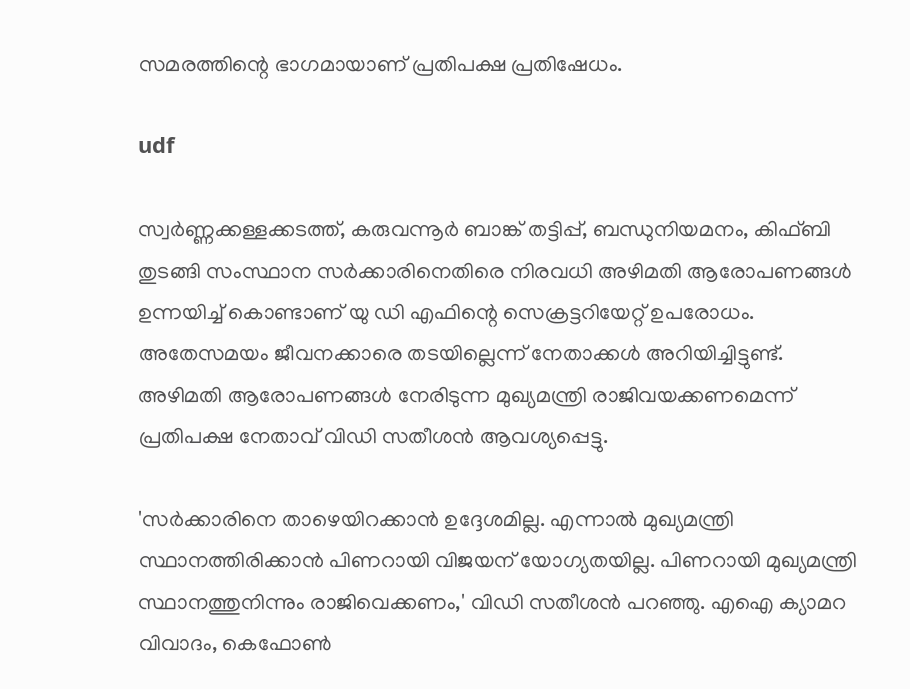സമരത്തിന്റെ ഭാഗമായാണ് പ്രതിപക്ഷ പ്രതിഷേധം.

udf

സ്വര്‍ണ്ണക്കള്ളക്കടത്ത്, കരുവന്നൂര്‍ ബാങ്ക് തട്ടിപ്പ്, ബന്ധുനിയമനം, കിഫ്ബി തുടങ്ങി സംസ്ഥാന സര്‍ക്കാരിനെതിരെ നിരവധി അഴിമതി ആരോപണങ്ങള്‍ ഉന്നയിച്ച് കൊണ്ടാണ് യു ഡി എഫിന്റെ സെക്രട്ടറിയേറ്റ് ഉപരോധം. അതേസമയം ജീവനക്കാരെ തടയില്ലെന്ന് നേതാക്കള്‍ അറിയിച്ചിട്ടുണ്ട്. അഴിമതി ആരോപണങ്ങള്‍ നേരിടുന്ന മുഖ്യമന്ത്രി രാജിവയക്കണമെന്ന് പ്രതിപക്ഷ നേതാവ് വിഡി സതീശന്‍ ആവശ്യപ്പെട്ടു.

'സര്‍ക്കാരിനെ താഴെയിറക്കാന്‍ ഉദ്ദേശമില്ല. എന്നാല്‍ മുഖ്യമന്ത്രി സ്ഥാനത്തിരിക്കാന്‍ പിണറായി വിജയന് യോഗ്യതയില്ല. പിണറായി മുഖ്യമന്ത്രി സ്ഥാനത്തുനിന്നും രാജിവെക്കണം,' വിഡി സതീശന്‍ പറഞ്ഞു. എഐ ക്യാമറ വിവാദം, കെഫോണ്‍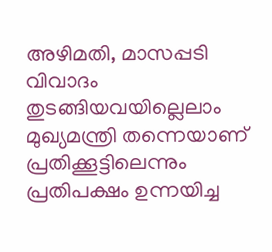അഴിമതി, മാസപ്പടി വിവാദം തുടങ്ങിയവയില്ലെലാം മുഖ്യമന്ത്രി തന്നെയാണ് പ്രതിക്കൂട്ടിലെന്നും പ്രതിപക്ഷം ഉന്നയിച്ച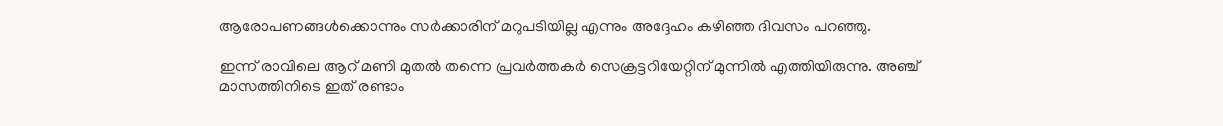ആരോപണങ്ങള്‍ക്കൊന്നും സര്‍ക്കാരിന് മറുപടിയില്ല എന്നും അദ്ദേഹം കഴിഞ്ഞ ദിവസം പറഞ്ഞു.

ഇന്ന് രാവിലെ ആറ് മണി മുതല്‍ തന്നെ പ്രവര്‍ത്തകര്‍ സെക്രട്ടറിയേറ്റിന് മുന്നില്‍ എത്തിയിരുന്നു. അഞ്ച് മാസത്തിനിടെ ഇത് രണ്ടാം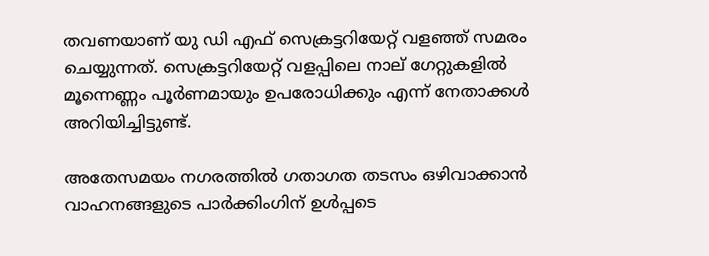തവണയാണ് യു ഡി എഫ് സെക്രട്ടറിയേറ്റ് വളഞ്ഞ് സമരം ചെയ്യുന്നത്. സെക്രട്ടറിയേറ്റ് വളപ്പിലെ നാല് ഗേറ്റുകളില്‍ മൂന്നെണ്ണം പൂര്‍ണമായും ഉപരോധിക്കും എന്ന് നേതാക്കള്‍ അറിയിച്ചിട്ടുണ്ട്.

അതേസമയം നഗരത്തില്‍ ഗതാഗത തടസം ഒഴിവാക്കാന്‍ വാഹനങ്ങളുടെ പാര്‍ക്കിംഗിന് ഉള്‍പ്പടെ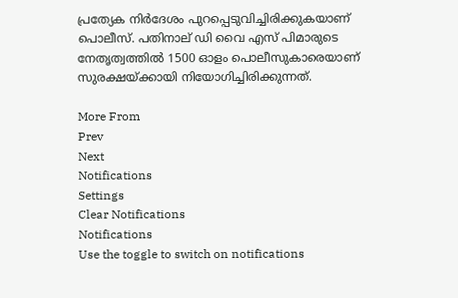പ്രത്യേക നിര്‍ദേശം പുറപ്പെടുവിച്ചിരിക്കുകയാണ് പൊലീസ്. പതിനാല് ഡി വൈ എസ് പിമാരുടെ നേതൃത്വത്തില്‍ 1500 ഓളം പൊലീസുകാരെയാണ് സുരക്ഷയ്ക്കായി നിയോഗിച്ചിരിക്കുന്നത്.

More From
Prev
Next
Notifications
Settings
Clear Notifications
Notifications
Use the toggle to switch on notifications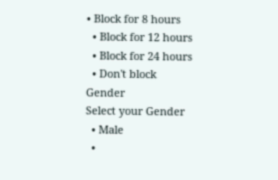• Block for 8 hours
  • Block for 12 hours
  • Block for 24 hours
  • Don't block
Gender
Select your Gender
  • Male
  •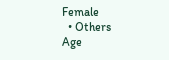Female
  • Others
Age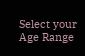Select your Age Range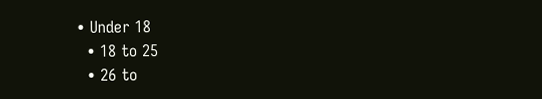• Under 18
  • 18 to 25
  • 26 to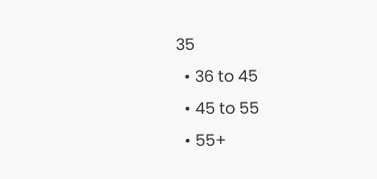35
  • 36 to 45
  • 45 to 55
  • 55+